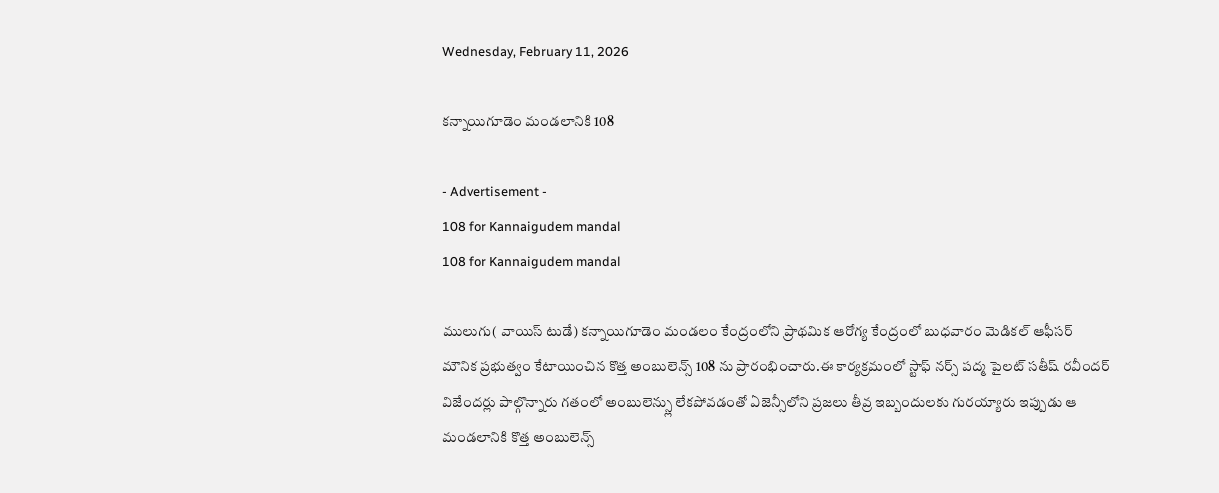Wednesday, February 11, 2026

కన్నాయిగూడెం మండలానికి 108

- Advertisement -
108 for Kannaigudem mandal
108 for Kannaigudem mandal

ములుగు( వాయిస్ టుడే) కన్నాయిగూడెం మండలం కేంద్రంలోని ప్రాథమిక ఆరోగ్య కేంద్రంలో బుధవారం మెడికల్ ఆఫీసర్ మౌనిక ప్రభుత్వం కేటాయించిన కొత్త అంబులెన్స్ 108 ను ప్రారంభించారు.ఈ కార్యక్రమంలో స్టాఫ్ నర్స్ పద్మ పైలట్ సతీష్ రవీందర్  విజేందర్లు పాల్గొన్నారు గతంలో అంబులెన్స్లు లేకపోవడంతో ఏజెన్సీలోని ప్రజలు తీవ్ర ఇబ్బందులకు గురయ్యారు ఇప్పుడు ఆ మండలానికి కొత్త అంబులెన్స్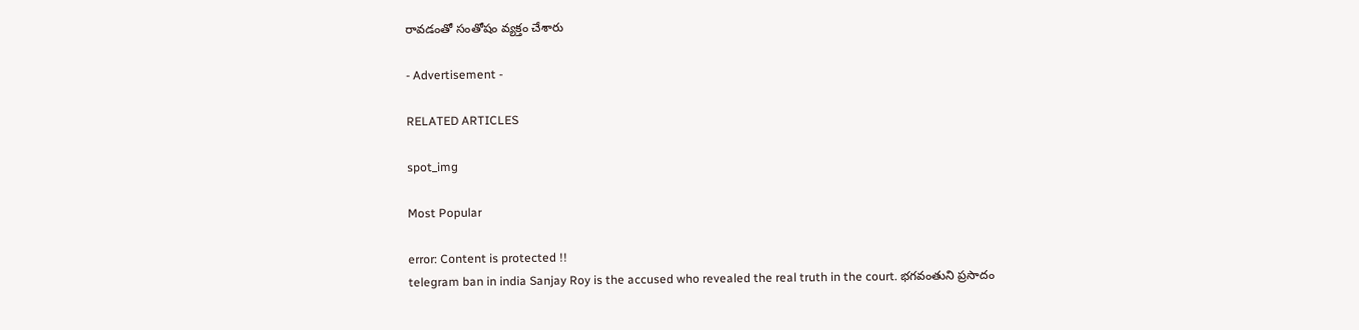రావడంతో సంతోషం వ్యక్తం చేశారు

- Advertisement -

RELATED ARTICLES

spot_img

Most Popular

error: Content is protected !!
telegram ban in india Sanjay Roy is the accused who revealed the real truth in the court. భగవంతుని ప్రసాదం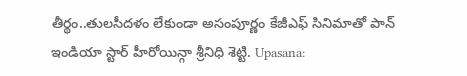తీర్థం..తులసీదళం లేకుండా అసంపూర్ణం కేజీఎఫ్ సినిమాతో పాన్ ఇండియా స్టార్ హీరోయిన్గా శ్రీనిధి శెట్టి. Upasana: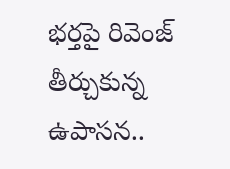భర్తపై రివెంజ్ తీర్చుకున్న ఉపాసన..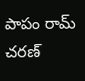పాపం రామ్ చరణ్